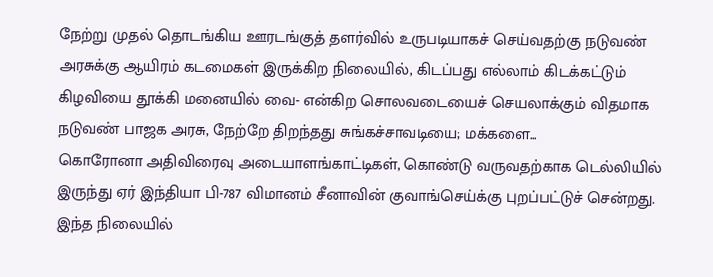நேற்று முதல் தொடங்கிய ஊரடங்குத் தளர்வில் உருபடியாகச் செய்வதற்கு நடுவண் அரசுக்கு ஆயிரம் கடமைகள் இருக்கிற நிலையில், கிடப்பது எல்லாம் கிடக்கட்டும் கிழவியை தூக்கி மனையில் வை- என்கிற சொலவடையைச் செயலாக்கும் விதமாக நடுவண் பாஜக அரசு, நேற்றே திறந்தது சுங்கச்சாவடியை; மக்களை...
கொரோனா அதிவிரைவு அடையாளங்காட்டிகள், கொண்டு வருவதற்காக டெல்லியில் இருந்து ஏர் இந்தியா பி-787 விமானம் சீனாவின் குவாங்செய்க்கு புறப்பட்டுச் சென்றது. இந்த நிலையில்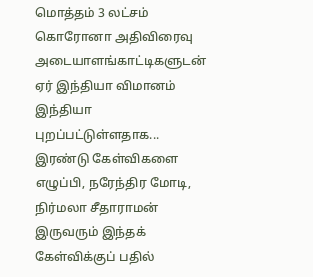மொத்தம் 3 லட்சம் கொரோனா அதிவிரைவு அடையாளங்காட்டிகளுடன் ஏர் இந்தியா விமானம் இந்தியா புறப்பட்டுள்ளதாக...
இரண்டு கேள்விகளை எழுப்பி, நரேந்திர மோடி, நிர்மலா சீதாராமன் இருவரும் இந்தக் கேள்விக்குப் பதில்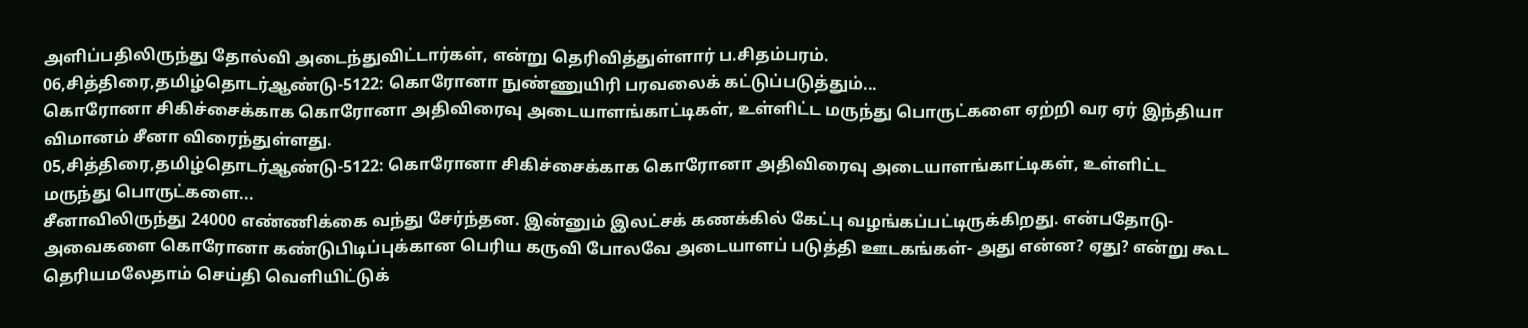அளிப்பதிலிருந்து தோல்வி அடைந்துவிட்டார்கள், என்று தெரிவித்துள்ளார் ப.சிதம்பரம்.
06,சித்திரை,தமிழ்தொடர்ஆண்டு-5122: கொரோனா நுண்ணுயிரி பரவலைக் கட்டுப்படுத்தும்...
கொரோனா சிகிச்சைக்காக கொரோனா அதிவிரைவு அடையாளங்காட்டிகள், உள்ளிட்ட மருந்து பொருட்களை ஏற்றி வர ஏர் இந்தியா விமானம் சீனா விரைந்துள்ளது.
05,சித்திரை,தமிழ்தொடர்ஆண்டு-5122: கொரோனா சிகிச்சைக்காக கொரோனா அதிவிரைவு அடையாளங்காட்டிகள், உள்ளிட்ட மருந்து பொருட்களை...
சீனாவிலிருந்து 24000 எண்ணிக்கை வந்து சேர்ந்தன. இன்னும் இலட்சக் கணக்கில் கேட்பு வழங்கப்பட்டிருக்கிறது. என்பதோடு- அவைகளை கொரோனா கண்டுபிடிப்புக்கான பெரிய கருவி போலவே அடையாளப் படுத்தி ஊடகங்கள்- அது என்ன? ஏது? என்று கூட தெரியமலேதாம் செய்தி வெளியிட்டுக்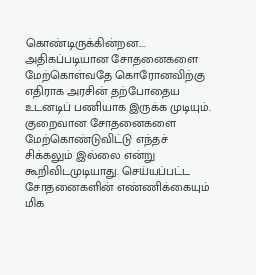கொண்டிருக்கின்றன....
அதிகப்படியான சோதனைகளை மேற்கொள்வதே கொரோனவிற்கு எதிராக அரசின் தற்போதைய உடனடிப் பணியாக இருக்க முடியும். குறைவான சோதனைகளை மேற்கொண்டுவிட்டு எந்தச் சிக்கலும் இல்லை என்று கூறிவிடமுடியாது. செய்யப்பட்ட சோதனைகளின் எண்ணிக்கையும் மிக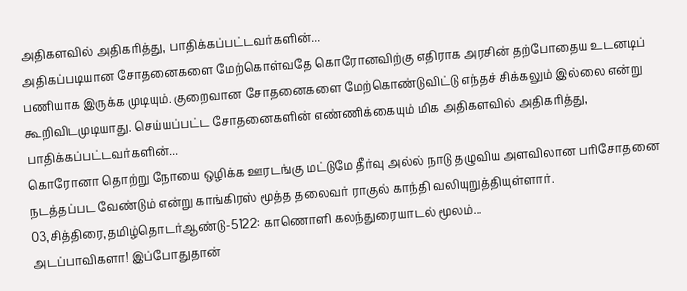அதிகளவில் அதிகரித்து, பாதிக்கப்பட்டவர்களின்...
அதிகப்படியான சோதனைகளை மேற்கொள்வதே கொரோனவிற்கு எதிராக அரசின் தற்போதைய உடனடிப் பணியாக இருக்க முடியும். குறைவான சோதனைகளை மேற்கொண்டுவிட்டு எந்தச் சிக்கலும் இல்லை என்று கூறிவிடமுடியாது. செய்யப்பட்ட சோதனைகளின் எண்ணிக்கையும் மிக அதிகளவில் அதிகரித்து, பாதிக்கப்பட்டவர்களின்...
கொரோனா தொற்று நோயை ஒழிக்க ஊரடங்கு மட்டுமே தீர்வு அல்ல் நாடு தழுவிய அளவிலான பரிசோதனை நடத்தப்பட வேண்டும் என்று காங்கிரஸ் மூத்த தலைவர் ராகுல் காந்தி வலியுறுத்தியுள்ளார்.
03,சித்திரை,தமிழ்தொடர்ஆண்டு-5122: காணொளி கலந்துரையாடல் மூலம்...
அடப்பாவிகளா! இப்போதுதான்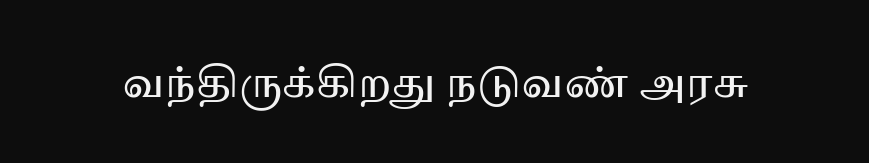வந்திருக்கிறது நடுவண் அரசு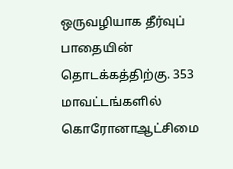ஒருவழியாக தீர்வுப் பாதையின் தொடக்கத்திற்கு. 353 மாவட்டங்களில் கொரோனாஆட்சிமை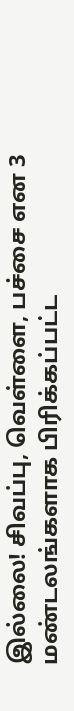இல்லை! சிவப்பு, வெள்ளை, பச்சை என 3 மண்டலங்களாக பிரிக்கப்பட்ட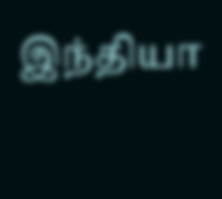இந்தியா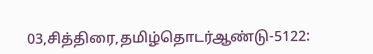03,சித்திரை,தமிழ்தொடர்ஆண்டு-5122: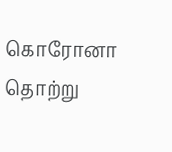கொரோனா தொற்று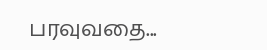பரவுவதை...